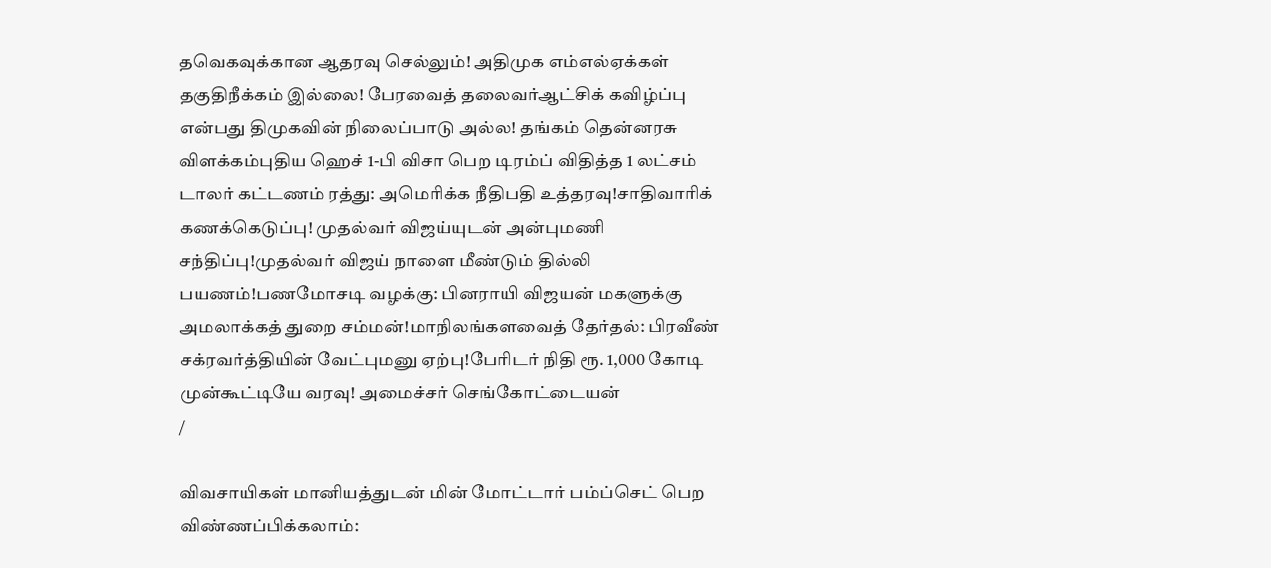தவெகவுக்கான ஆதரவு செல்லும்! அதிமுக எம்எல்ஏக்கள் தகுதிநீக்கம் இல்லை! பேரவைத் தலைவர்ஆட்சிக் கவிழ்ப்பு என்பது திமுகவின் நிலைப்பாடு அல்ல! தங்கம் தென்னரசு விளக்கம்புதிய ஹெச் 1-பி விசா பெற டிரம்ப் விதித்த 1 லட்சம் டாலர் கட்டணம் ரத்து: அமெரிக்க நீதிபதி உத்தரவு!சாதிவாரிக் கணக்கெடுப்பு! முதல்வர் விஜய்யுடன் அன்புமணி சந்திப்பு!முதல்வர் விஜய் நாளை மீண்டும் தில்லி பயணம்!பணமோசடி வழக்கு: பினராயி விஜயன் மகளுக்கு அமலாக்கத் துறை சம்மன்!மாநிலங்களவைத் தேர்தல்: பிரவீண் சக்ரவர்த்தியின் வேட்புமனு ஏற்பு!பேரிடர் நிதி ரூ. 1,000 கோடி முன்கூட்டியே வரவு! அமைச்சர் செங்கோட்டையன்
/

விவசாயிகள் மானியத்துடன் மின் மோட்டார் பம்ப்செட் பெற விண்ணப்பிக்கலாம்: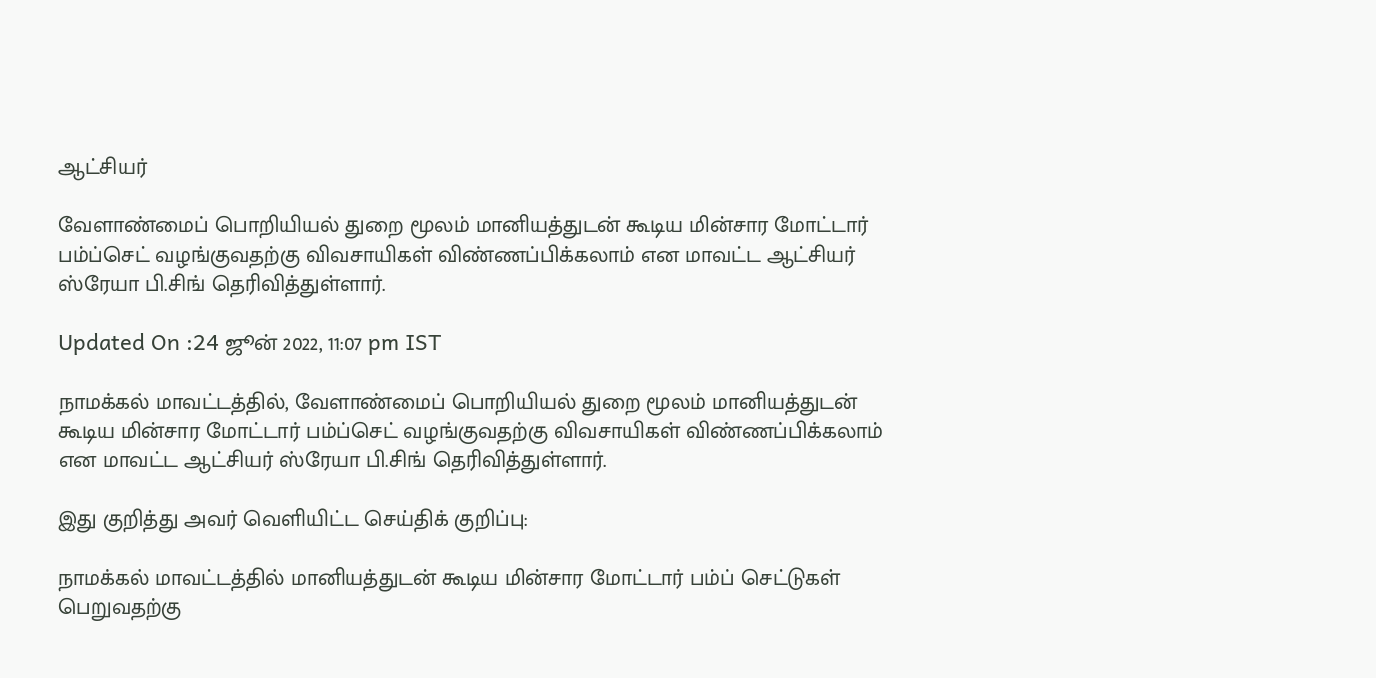ஆட்சியர்

வேளாண்மைப் பொறியியல் துறை மூலம் மானியத்துடன் கூடிய மின்சார மோட்டார் பம்ப்செட் வழங்குவதற்கு விவசாயிகள் விண்ணப்பிக்கலாம் என மாவட்ட ஆட்சியர் ஸ்ரேயா பி.சிங் தெரிவித்துள்ளார்.

Updated On :24 ஜூன் 2022, 11:07 pm IST

நாமக்கல் மாவட்டத்தில், வேளாண்மைப் பொறியியல் துறை மூலம் மானியத்துடன் கூடிய மின்சார மோட்டார் பம்ப்செட் வழங்குவதற்கு விவசாயிகள் விண்ணப்பிக்கலாம் என மாவட்ட ஆட்சியர் ஸ்ரேயா பி.சிங் தெரிவித்துள்ளார்.

இது குறித்து அவர் வெளியிட்ட செய்திக் குறிப்பு:

நாமக்கல் மாவட்டத்தில் மானியத்துடன் கூடிய மின்சார மோட்டார் பம்ப் செட்டுகள் பெறுவதற்கு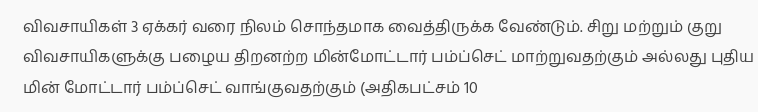விவசாயிகள் 3 ஏக்கர் வரை நிலம் சொந்தமாக வைத்திருக்க வேண்டும். சிறு மற்றும் குறு விவசாயிகளுக்கு பழைய திறனற்ற மின்மோட்டார் பம்ப்செட் மாற்றுவதற்கும் அல்லது புதிய மின் மோட்டார் பம்ப்செட் வாங்குவதற்கும் (அதிகபட்சம் 10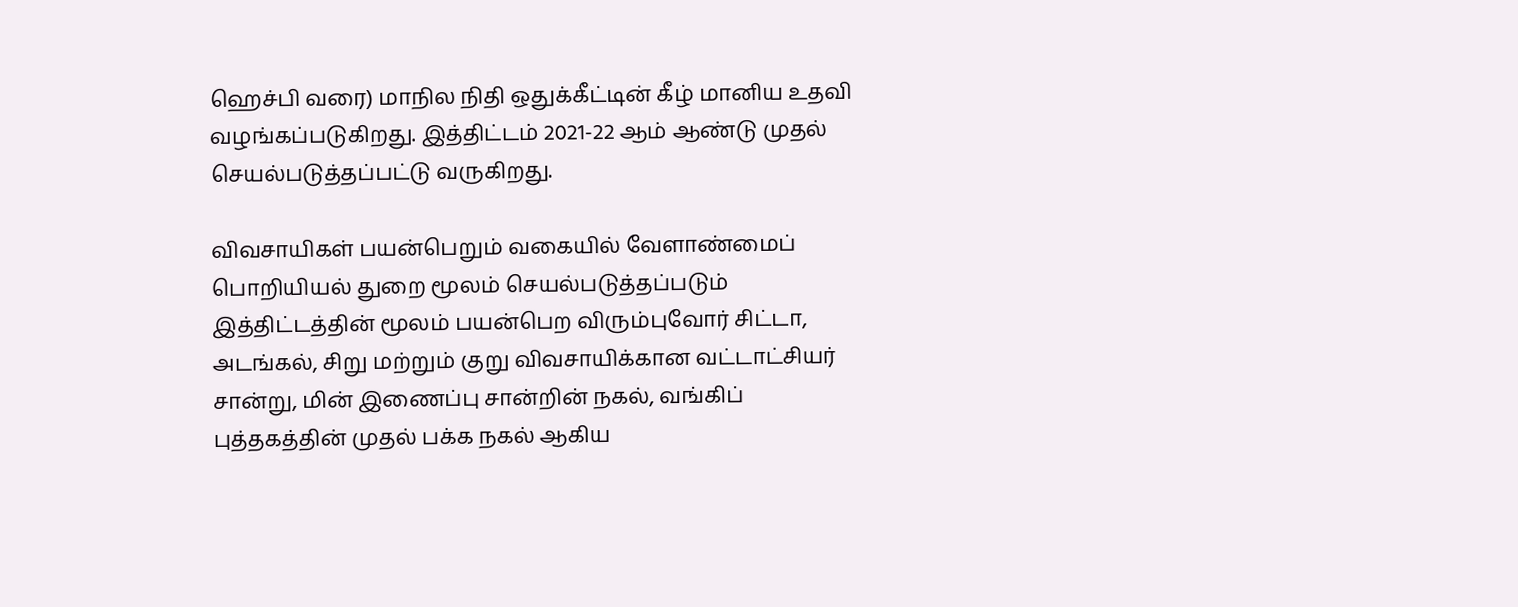ஹெச்பி வரை) மாநில நிதி ஒதுக்கீட்டின் கீழ் மானிய உதவி வழங்கப்படுகிறது. இத்திட்டம் 2021-22 ஆம் ஆண்டு முதல் செயல்படுத்தப்பட்டு வருகிறது.

விவசாயிகள் பயன்பெறும் வகையில் வேளாண்மைப் பொறியியல் துறை மூலம் செயல்படுத்தப்படும் இத்திட்டத்தின் மூலம் பயன்பெற விரும்புவோர் சிட்டா, அடங்கல், சிறு மற்றும் குறு விவசாயிக்கான வட்டாட்சியர் சான்று, மின் இணைப்பு சான்றின் நகல், வங்கிப் புத்தகத்தின் முதல் பக்க நகல் ஆகிய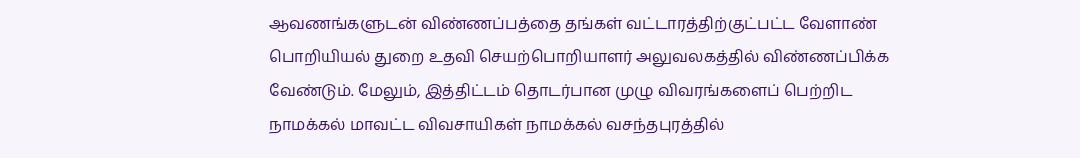ஆவணங்களுடன் விண்ணப்பத்தை தங்கள் வட்டாரத்திற்குட்பட்ட வேளாண் பொறியியல் துறை உதவி செயற்பொறியாளர் அலுவலகத்தில் விண்ணப்பிக்க வேண்டும். மேலும், இத்திட்டம் தொடர்பான முழு விவரங்களைப் பெற்றிட நாமக்கல் மாவட்ட விவசாயிகள் நாமக்கல் வசந்தபுரத்தில்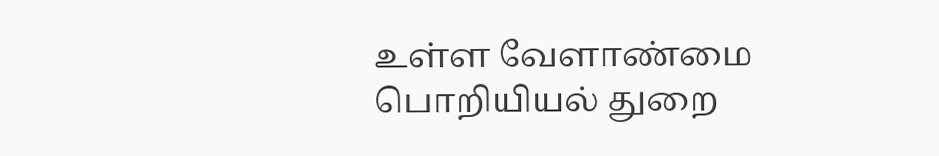உள்ள வேளாண்மை பொறியியல் துறை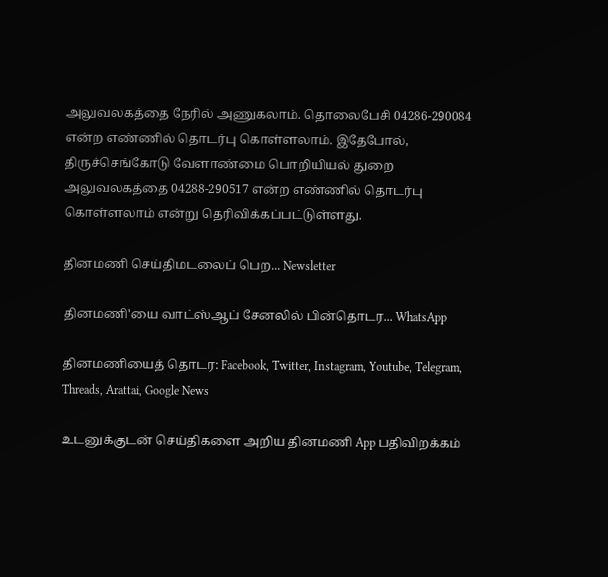அலுவலகத்தை நேரில் அணுகலாம். தொலைபேசி 04286-290084 என்ற எண்ணில் தொடர்பு கொள்ளலாம். இதேபோல், திருச்செங்கோடு வேளாண்மை பொறியியல் துறை அலுவலகத்தை 04288-290517 என்ற எண்ணில் தொடர்பு கொள்ளலாம் என்று தெரிவிக்கப்பட்டுள்ளது.

தினமணி செய்திமடலைப் பெற... Newsletter

தினமணி'யை வாட்ஸ்ஆப் சேனலில் பின்தொடர... WhatsApp

தினமணியைத் தொடர: Facebook, Twitter, Instagram, Youtube, Telegram, Threads, Arattai, Google News

உடனுக்குடன் செய்திகளை அறிய தினமணி App பதிவிறக்கம்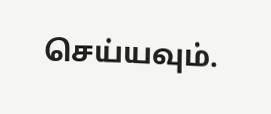செய்யவும்.